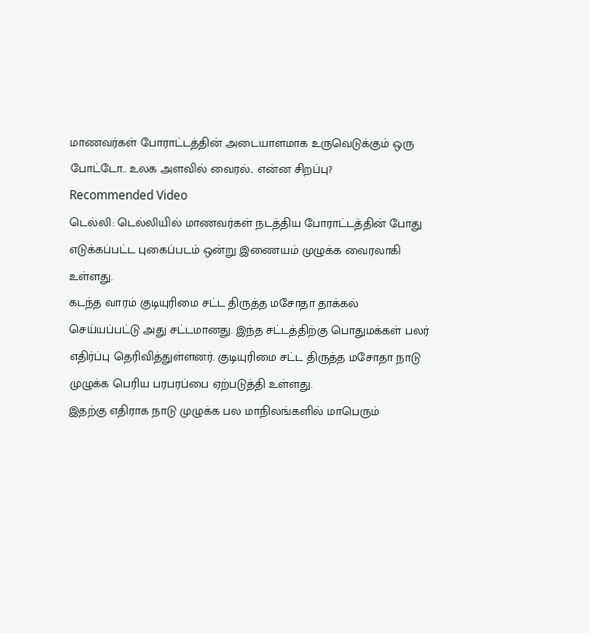மாணவர்கள் போராட்டத்தின் அடையாளமாக உருவெடுக்கும் ஒரு போட்டோ.. உலக அளவில் வைரல்.. என்ன சிறப்பு?
Recommended Video
டெல்லி: டெல்லியில் மாணவர்கள் நடத்திய போராட்டத்தின் போது எடுக்கப்பட்ட புகைப்படம் ஒன்று இணையம் முழுக்க வைரலாகி உள்ளது.
கடந்த வாரம் குடியுரிமை சட்ட திருத்த மசோதா தாக்கல் செய்யப்பட்டு அது சட்டமானது. இந்த சட்டத்திற்கு பொதுமக்கள் பலர் எதிர்ப்பு தெரிவித்துள்ளனர். குடியுரிமை சட்ட திருத்த மசோதா நாடு முழுக்க பெரிய பரபரப்பை ஏற்படுத்தி உள்ளது.
இதற்கு எதிராக நாடு முழுக்க பல மாநிலங்களில் மாபெரும்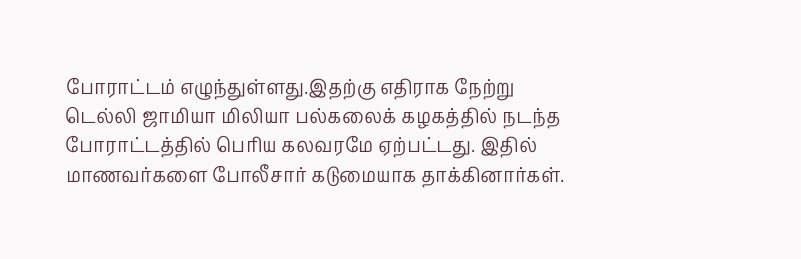போராட்டம் எழுந்துள்ளது.இதற்கு எதிராக நேற்று
டெல்லி ஜாமியா மிலியா பல்கலைக் கழகத்தில் நடந்த போராட்டத்தில் பெரிய கலவரமே ஏற்பட்டது. இதில் மாணவர்களை போலீசார் கடுமையாக தாக்கினார்கள்.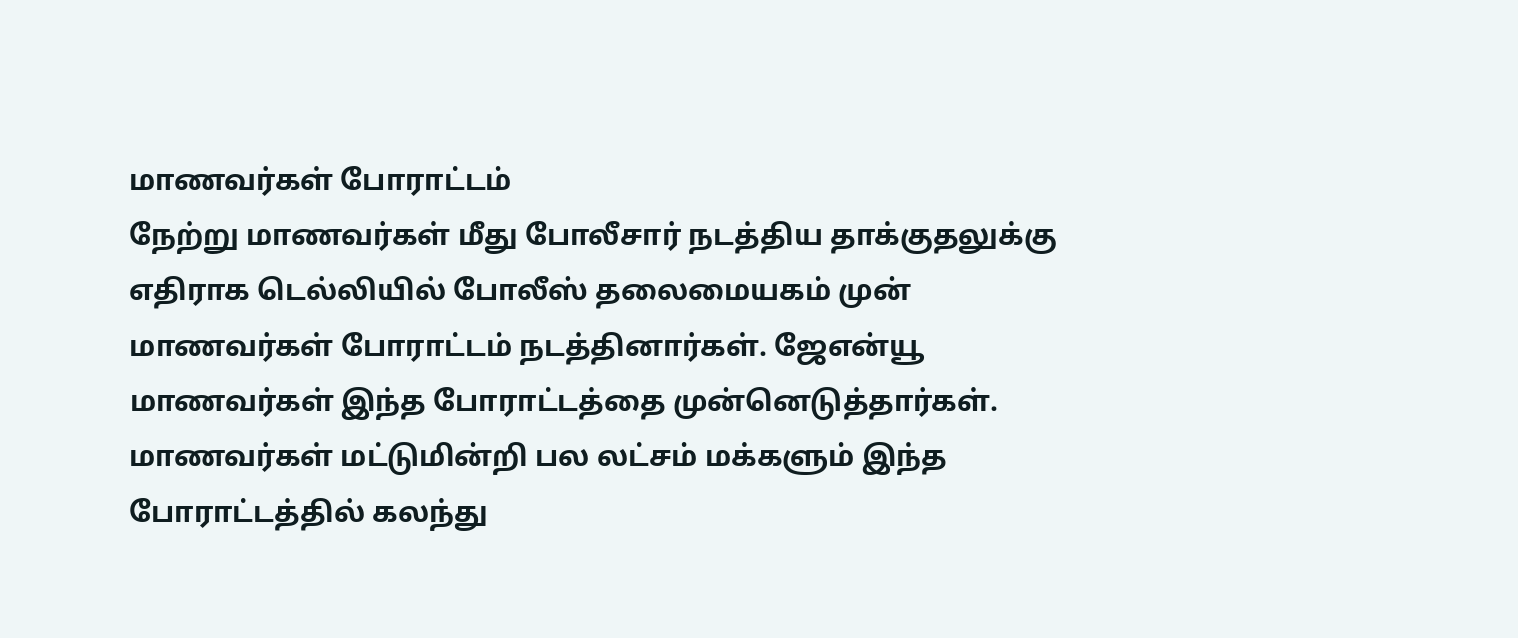மாணவர்கள் போராட்டம்
நேற்று மாணவர்கள் மீது போலீசார் நடத்திய தாக்குதலுக்கு எதிராக டெல்லியில் போலீஸ் தலைமையகம் முன் மாணவர்கள் போராட்டம் நடத்தினார்கள். ஜேஎன்யூ மாணவர்கள் இந்த போராட்டத்தை முன்னெடுத்தார்கள். மாணவர்கள் மட்டுமின்றி பல லட்சம் மக்களும் இந்த போராட்டத்தில் கலந்து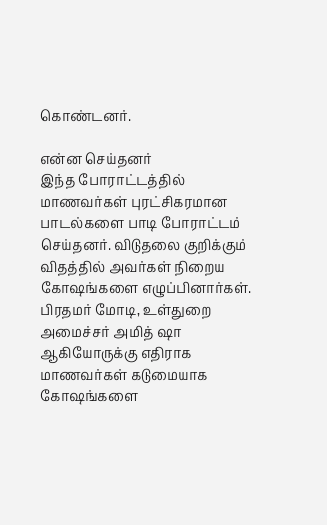கொண்டனர்.

என்ன செய்தனர்
இந்த போராட்டத்தில் மாணவர்கள் புரட்சிகரமான பாடல்களை பாடி போராட்டம் செய்தனர். விடுதலை குறிக்கும் விதத்தில் அவர்கள் நிறைய கோஷங்களை எழுப்பினார்கள். பிரதமர் மோடி, உள்துறை அமைச்சர் அமித் ஷா ஆகியோருக்கு எதிராக மாணவர்கள் கடுமையாக கோஷங்களை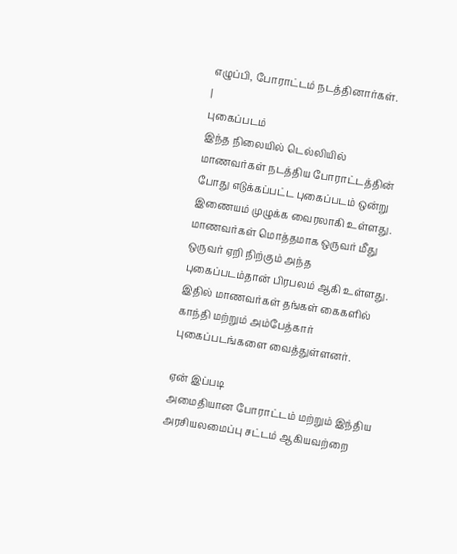எழுப்பி, போராட்டம் நடத்தினார்கள்.
|
புகைப்படம்
இந்த நிலையில் டெல்லியில் மாணவர்கள் நடத்திய போராட்டத்தின் போது எடுக்கப்பட்ட புகைப்படம் ஒன்று இணையம் முழுக்க வைரலாகி உள்ளது. மாணவர்கள் மொத்தமாக ஒருவர் மீது ஒருவர் ஏறி நிற்கும் அந்த புகைப்படம்தான் பிரபலம் ஆகி உள்ளது. இதில் மாணவர்கள் தங்கள் கைகளில் காந்தி மற்றும் அம்பேத்கார் புகைப்படங்களை வைத்துள்ளனர்.

ஏன் இப்படி
அமைதியான போராட்டம் மற்றும் இந்திய அரசியலமைப்பு சட்டம் ஆகியவற்றை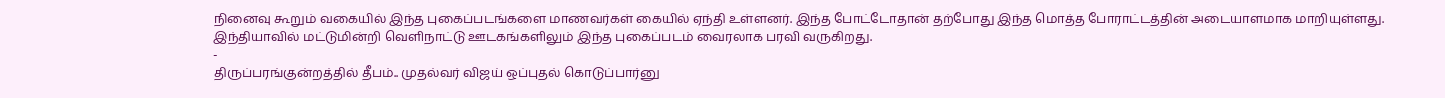நினைவு கூறும் வகையில் இந்த புகைப்படங்களை மாணவர்கள் கையில் ஏந்தி உள்ளனர். இந்த போட்டோதான் தற்போது இந்த மொத்த போராட்டத்தின் அடையாளமாக மாறியுள்ளது. இந்தியாவில் மட்டுமின்றி வெளிநாட்டு ஊடகங்களிலும் இந்த புகைப்படம் வைரலாக பரவி வருகிறது.
-
திருப்பரங்குன்றத்தில் தீபம்.. முதல்வர் விஜய் ஒப்புதல் கொடுப்பார்னு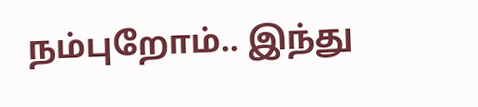நம்புறோம்.. இந்து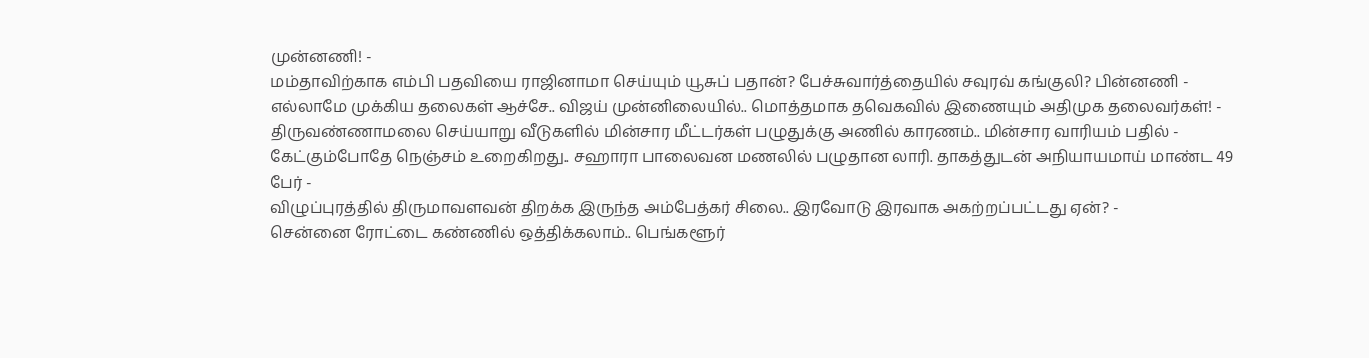முன்னணி! -
மம்தாவிற்காக எம்பி பதவியை ராஜினாமா செய்யும் யூசுப் பதான்? பேச்சுவார்த்தையில் சவுரவ் கங்குலி? பின்னணி -
எல்லாமே முக்கிய தலைகள் ஆச்சே.. விஜய் முன்னிலையில்.. மொத்தமாக தவெகவில் இணையும் அதிமுக தலைவர்கள்! -
திருவண்ணாமலை செய்யாறு வீடுகளில் மின்சார மீட்டர்கள் பழுதுக்கு அணில் காரணம்.. மின்சார வாரியம் பதில் -
கேட்கும்போதே நெஞ்சம் உறைகிறது.. சஹாரா பாலைவன மணலில் பழுதான லாரி. தாகத்துடன் அநியாயமாய் மாண்ட 49 பேர் -
விழுப்புரத்தில் திருமாவளவன் திறக்க இருந்த அம்பேத்கர் சிலை.. இரவோடு இரவாக அகற்றப்பட்டது ஏன்? -
சென்னை ரோட்டை கண்ணில் ஒத்திக்கலாம்.. பெங்களூர்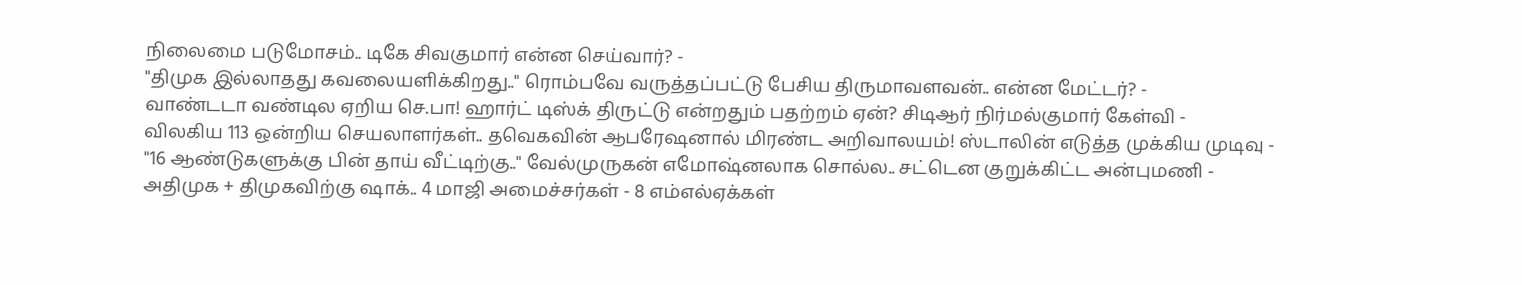நிலைமை படுமோசம்.. டிகே சிவகுமார் என்ன செய்வார்? -
"திமுக இல்லாதது கவலையளிக்கிறது.." ரொம்பவே வருத்தப்பட்டு பேசிய திருமாவளவன்.. என்ன மேட்டர்? -
வாண்டடா வண்டில ஏறிய செ.பா! ஹார்ட் டிஸ்க் திருட்டு என்றதும் பதற்றம் ஏன்? சிடிஆர் நிர்மல்குமார் கேள்வி -
விலகிய 113 ஒன்றிய செயலாளர்கள்.. தவெகவின் ஆபரேஷனால் மிரண்ட அறிவாலயம்! ஸ்டாலின் எடுத்த முக்கிய முடிவு -
"16 ஆண்டுகளுக்கு பின் தாய் வீட்டிற்கு.." வேல்முருகன் எமோஷ்னலாக சொல்ல.. சட்டென குறுக்கிட்ட அன்புமணி -
அதிமுக + திமுகவிற்கு ஷாக்.. 4 மாஜி அமைச்சர்கள் - 8 எம்எல்ஏக்கள்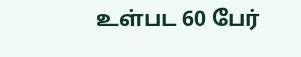உள்பட 60 பேர்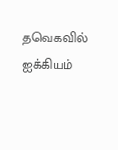தவெகவில் ஐக்கியம்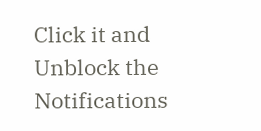Click it and Unblock the Notifications